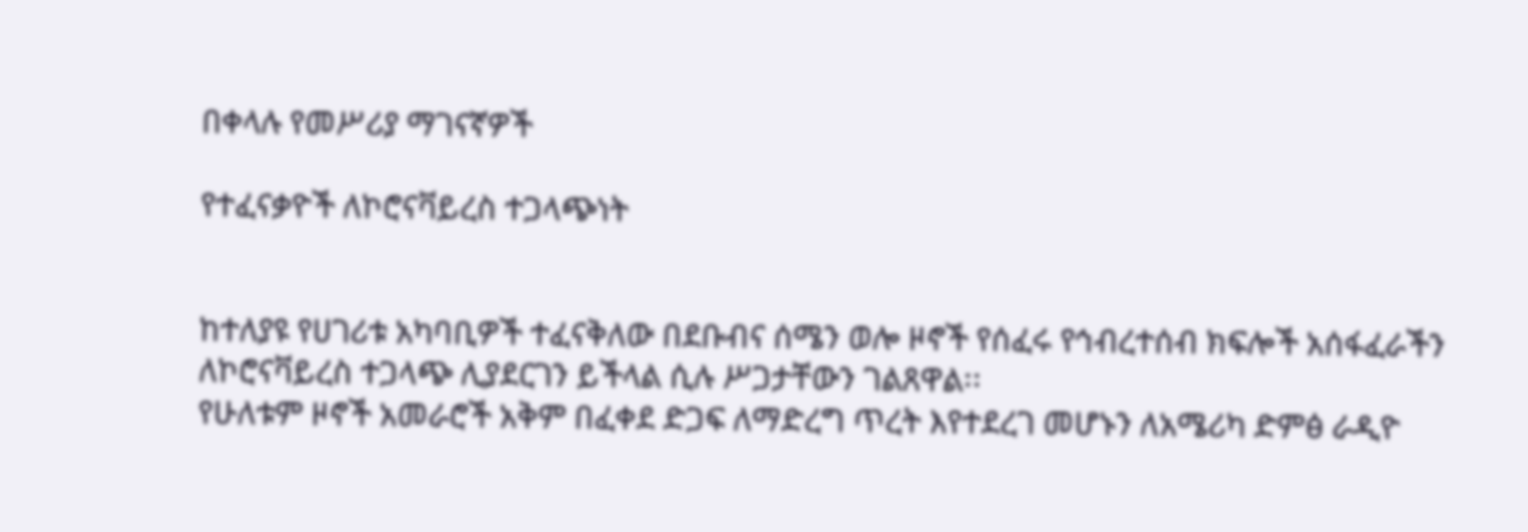በቀላሉ የመሥሪያ ማገናኛዎች

የተፈናቃዮች ለኮሮናቫይረስ ተጋላጭነት


ከተለያዩ የሀገሪቱ አካባቢዎች ተፈናቅለው በደቡብና ሰሜን ወሎ ዞኖች የሰፈሩ የኅብረተሰብ ክፍሎች አሰፋፈራችን ለኮሮናቫይረስ ተጋላጭ ሊያደርገን ይችላል ሲሉ ሥጋታቸውን ገልጸዋል፡፡
የሁለቱም ዞኖች አመራሮች አቅም በፈቀደ ድጋፍ ለማድረግ ጥረት እየተደረገ መሆኑን ለአሜሪካ ድምፅ ራዲዮ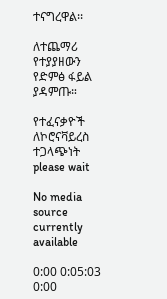ተናግረዋል፡፡

ለተጨማሪ የተያያዘውን የድምፅ ፋይል ያዳምጡ።

የተፈናቃዮች ለኮሮናቫይረስ ተጋላጭነት
please wait

No media source currently available

0:00 0:05:03 0:00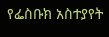የፌስቡክ አስተያየት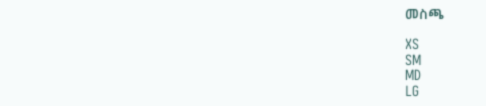መስጫ

XS
SM
MD
LG